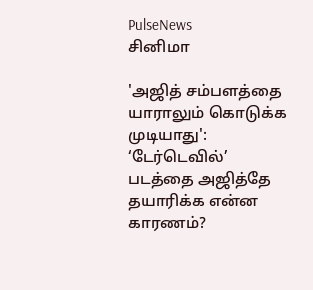PulseNews
சினிமா

'அஜித் சம்பளத்தை யாராலும் கொடுக்க முடியாது': ‘டேர்டெவில்’ படத்தை அஜித்தே தயாரிக்க என்ன காரணம்?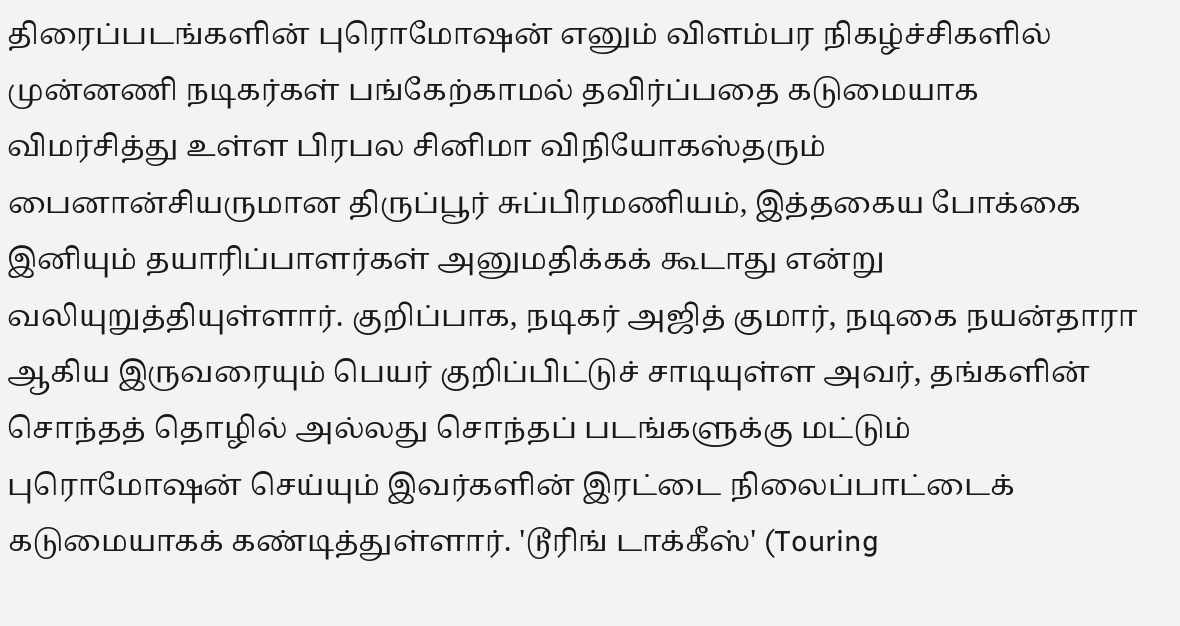திரைப்படங்களின் புரொமோஷன் எனும் விளம்பர நிகழ்ச்சிகளில் முன்னணி நடிகர்கள் பங்கேற்காமல் தவிர்ப்பதை கடுமையாக விமர்சித்து உள்ள பிரபல சினிமா விநியோகஸ்தரும் பைனான்சியருமான திருப்பூர் சுப்பிரமணியம், இத்தகைய போக்கை இனியும் தயாரிப்பாளர்கள் அனுமதிக்கக் கூடாது என்று வலியுறுத்தியுள்ளார். குறிப்பாக, நடிகர் அஜித் குமார், நடிகை நயன்தாரா ஆகிய இருவரையும் பெயர் குறிப்பிட்டுச் சாடியுள்ள அவர், தங்களின் சொந்தத் தொழில் அல்லது சொந்தப் படங்களுக்கு மட்டும் புரொமோஷன் செய்யும் இவர்களின் இரட்டை நிலைப்பாட்டைக் கடுமையாகக் கண்டித்துள்ளார். 'டூரிங் டாக்கீஸ்' (Touring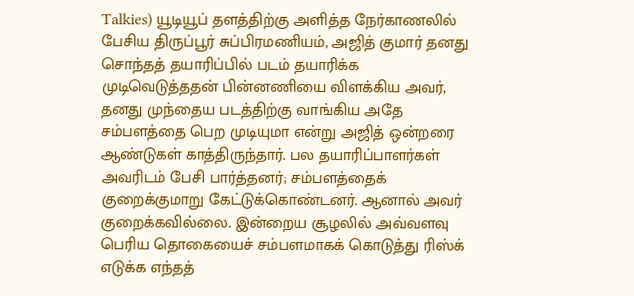Talkies) யூடியூப் தளத்திற்கு அளித்த நேர்காணலில் பேசிய திருப்பூர் சுப்பிரமணியம், அஜித் குமார் தனது சொந்தத் தயாரிப்பில் படம் தயாரிக்க முடிவெடுத்ததன் பின்னணியை விளக்கிய அவர், தனது முந்தைய படத்திற்கு வாங்கிய அதே சம்பளத்தை பெற முடியுமா என்று அஜித் ஒன்றரை ஆண்டுகள் காத்திருந்தார். பல தயாரிப்பாளர்கள் அவரிடம் பேசி பார்த்தனர்; சம்பளத்தைக் குறைக்குமாறு கேட்டுக்கொண்டனர். ஆனால் அவர் குறைக்கவில்லை. இன்றைய சூழலில் அவ்வளவு பெரிய தொகையைச் சம்பளமாகக் கொடுத்து ரிஸ்க் எடுக்க எந்தத்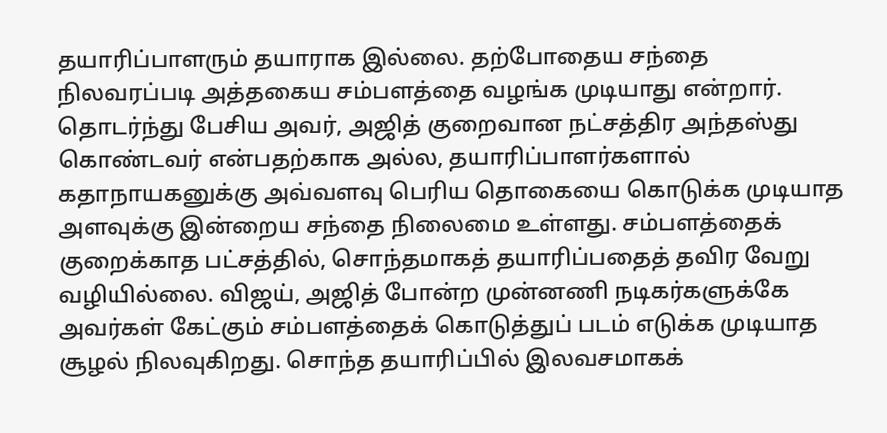தயாரிப்பாளரும் தயாராக இல்லை. தற்போதைய சந்தை நிலவரப்படி அத்தகைய சம்பளத்தை வழங்க முடியாது என்றார். தொடர்ந்து பேசிய அவர், அஜித் குறைவான நட்சத்திர அந்தஸ்து கொண்டவர் என்பதற்காக அல்ல, தயாரிப்பாளர்களால் கதாநாயகனுக்கு அவ்வளவு பெரிய தொகையை கொடுக்க முடியாத அளவுக்கு இன்றைய சந்தை நிலைமை உள்ளது. சம்பளத்தைக் குறைக்காத பட்சத்தில், சொந்தமாகத் தயாரிப்பதைத் தவிர வேறு வழியில்லை. விஜய், அஜித் போன்ற முன்னணி நடிகர்களுக்கே அவர்கள் கேட்கும் சம்பளத்தைக் கொடுத்துப் படம் எடுக்க முடியாத சூழல் நிலவுகிறது. சொந்த தயாரிப்பில் இலவசமாகக்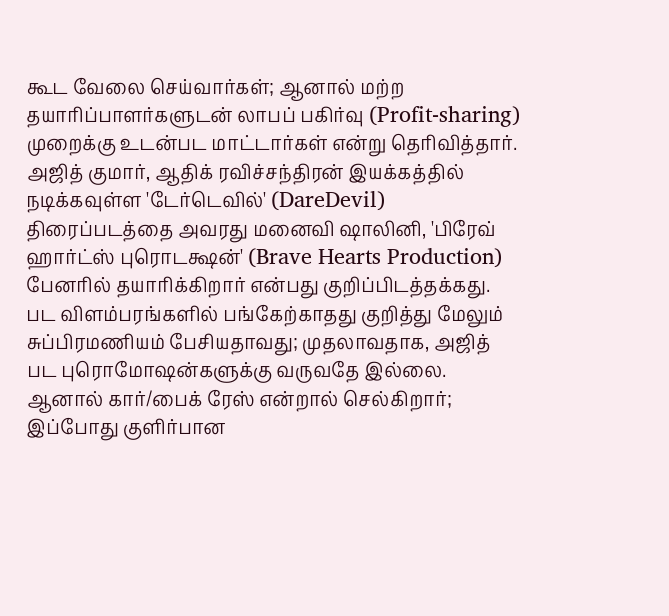கூட வேலை செய்வார்கள்; ஆனால் மற்ற தயாரிப்பாளர்களுடன் லாபப் பகிர்வு (Profit-sharing) முறைக்கு உடன்பட மாட்டார்கள் என்று தெரிவித்தார். அஜித் குமார், ஆதிக் ரவிச்சந்திரன் இயக்கத்தில் நடிக்கவுள்ள 'டேர்டெவில்' (DareDevil) திரைப்படத்தை அவரது மனைவி ஷாலினி, 'பிரேவ் ஹார்ட்ஸ் புரொடக்ஷன்' (Brave Hearts Production) பேனரில் தயாரிக்கிறார் என்பது குறிப்பிடத்தக்கது. பட விளம்பரங்களில் பங்கேற்காதது குறித்து மேலும் சுப்பிரமணியம் பேசியதாவது; முதலாவதாக, அஜித் பட புரொமோஷன்களுக்கு வருவதே இல்லை. ஆனால் கார்/பைக் ரேஸ் என்றால் செல்கிறார்; இப்போது குளிர்பான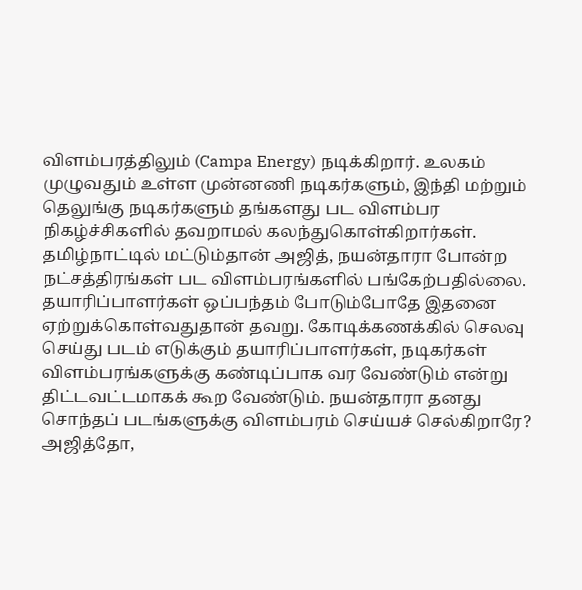விளம்பரத்திலும் (Campa Energy) நடிக்கிறார். உலகம் முழுவதும் உள்ள முன்னணி நடிகர்களும், இந்தி மற்றும் தெலுங்கு நடிகர்களும் தங்களது பட விளம்பர நிகழ்ச்சிகளில் தவறாமல் கலந்துகொள்கிறார்கள். தமிழ்நாட்டில் மட்டும்தான் அஜித், நயன்தாரா போன்ற நட்சத்திரங்கள் பட விளம்பரங்களில் பங்கேற்பதில்லை. தயாரிப்பாளர்கள் ஒப்பந்தம் போடும்போதே இதனை ஏற்றுக்கொள்வதுதான் தவறு. கோடிக்கணக்கில் செலவு செய்து படம் எடுக்கும் தயாரிப்பாளர்கள், நடிகர்கள் விளம்பரங்களுக்கு கண்டிப்பாக வர வேண்டும் என்று திட்டவட்டமாகக் கூற வேண்டும். நயன்தாரா தனது சொந்தப் படங்களுக்கு விளம்பரம் செய்யச் செல்கிறாரே? அஜித்தோ,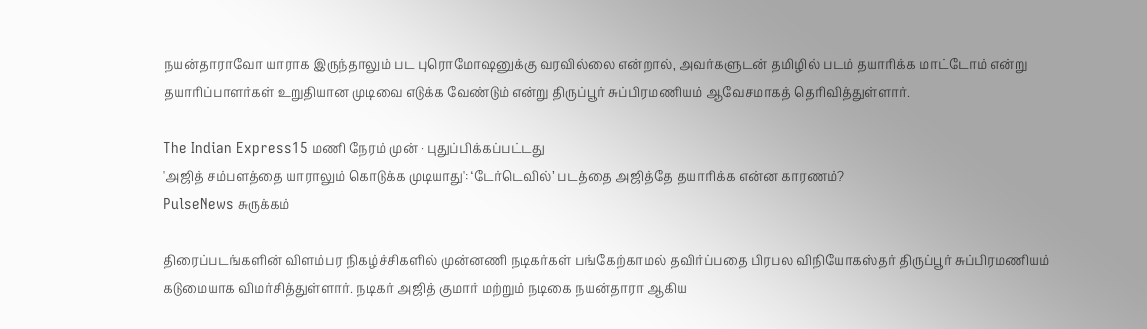நயன்தாராவோ யாராக இருந்தாலும் பட புரொமோஷனுக்கு வரவில்லை என்றால், அவர்களுடன் தமிழில் படம் தயாரிக்க மாட்டோம் என்று தயாரிப்பாளர்கள் உறுதியான முடிவை எடுக்க வேண்டும் என்று திருப்பூர் சுப்பிரமணியம் ஆவேசமாகத் தெரிவித்துள்ளார்.

The Indian Express15 மணி நேரம் முன் · புதுப்பிக்கப்பட்டது
'அஜித் சம்பளத்தை யாராலும் கொடுக்க முடியாது': ‘டேர்டெவில்’ படத்தை அஜித்தே தயாரிக்க என்ன காரணம்?
PulseNews சுருக்கம்

திரைப்படங்களின் விளம்பர நிகழ்ச்சிகளில் முன்னணி நடிகர்கள் பங்கேற்காமல் தவிர்ப்பதை பிரபல விநியோகஸ்தர் திருப்பூர் சுப்பிரமணியம் கடுமையாக விமர்சித்துள்ளார். நடிகர் அஜித் குமார் மற்றும் நடிகை நயன்தாரா ஆகிய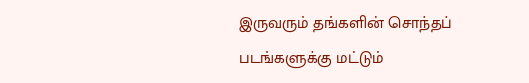இருவரும் தங்களின் சொந்தப் படங்களுக்கு மட்டும்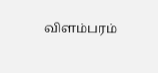விளம்பரம்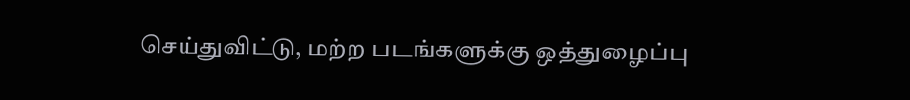செய்துவிட்டு, மற்ற படங்களுக்கு ஒத்துழைப்பு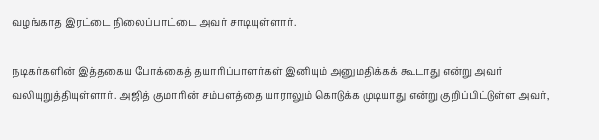வழங்காத இரட்டை நிலைப்பாட்டை அவர் சாடியுள்ளார்.

நடிகர்களின் இத்தகைய போக்கைத் தயாரிப்பாளர்கள் இனியும் அனுமதிக்கக் கூடாது என்று அவர் வலியுறுத்தியுள்ளார். அஜித் குமாரின் சம்பளத்தை யாராலும் கொடுக்க முடியாது என்று குறிப்பிட்டுள்ள அவர்,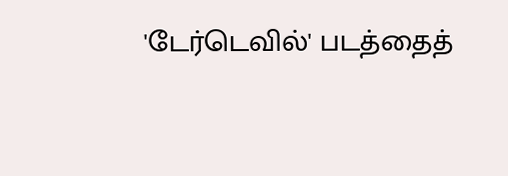'டேர்டெவில்' படத்தைத்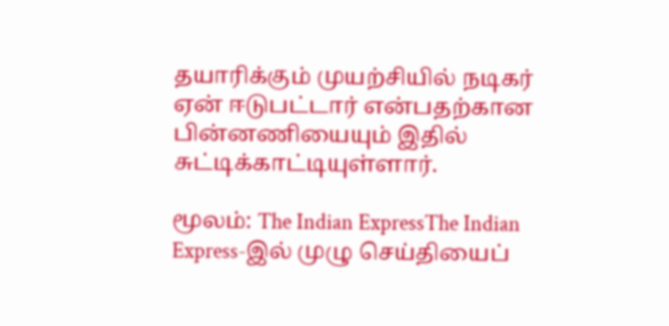தயாரிக்கும் முயற்சியில் நடிகர் ஏன் ஈடுபட்டார் என்பதற்கான பின்னணியையும் இதில் சுட்டிக்காட்டியுள்ளார்.

மூலம்: The Indian ExpressThe Indian Express-இல் முழு செய்தியைப்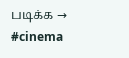படிக்க →
#cinema